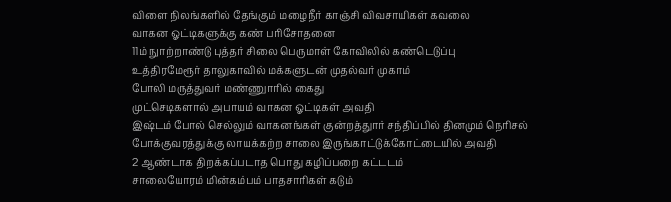விளை நிலங்களில் தேங்கும் மழைநீர் காஞ்சி விவசாயிகள் கவலை
வாகன ஓட்டிகளுக்கு கண் பரிசோதனை
11ம் நுாற்றாண்டு புத்தர் சிலை பெருமாள் கோவிலில் கண்டெடுப்பு
உத்திரமேரூர் தாலுகாவில் மக்களுடன் முதல்வர் முகாம்
போலி மருத்துவர் மண்ணுாரில் கைது
முட்செடிகளால் அபாயம் வாகன ஓட்டிகள் அவதி
இஷ்டம் போல் செல்லும் வாகனங்கள் குன்றத்துார் சந்திப்பில் தினமும் நெரிசல்
போக்குவரத்துக்கு லாயக்கற்ற சாலை இருங்காட்டுக்கோட்டையில் அவதி
2 ஆண்டாக திறக்கப்படாத பொது கழிப்பறை கட்டடம்
சாலையோரம் மின்கம்பம் பாதசாரிகள் கடும்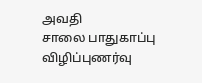அவதி
சாலை பாதுகாப்பு விழிப்புணர்வு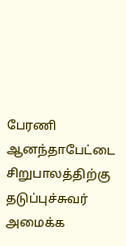பேரணி
ஆனந்தாபேட்டை சிறுபாலத்திற்கு தடுப்புச்சுவர் அமைக்க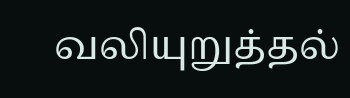வலியுறுத்தல்